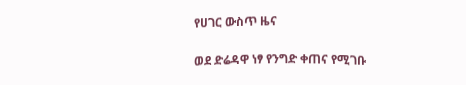የሀገር ውስጥ ዜና

ወደ ድሬዳዋ ነፃ የንግድ ቀጠና የሚገቡ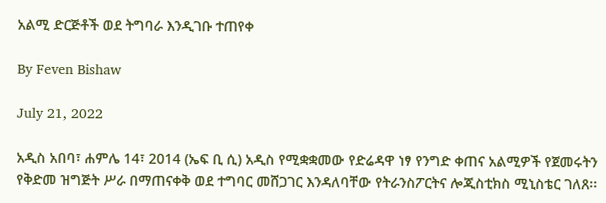አልሚ ድርጅቶች ወደ ትግባራ እንዲገቡ ተጠየቀ

By Feven Bishaw

July 21, 2022

አዲስ አበባ፣ ሐምሌ 14፣ 2014 (ኤፍ ቢ ሲ) አዲስ የሚቋቋመው የድሬዳዋ ነፃ የንግድ ቀጠና አልሚዎች የጀመሩትን የቅድመ ዝግጅት ሥራ በማጠናቀቅ ወደ ተግባር መሸጋገር እንዳለባቸው የትራንስፖርትና ሎጂስቲክስ ሚኒስቴር ገለጸ፡፡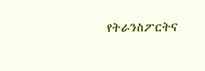የትራንስፖርትና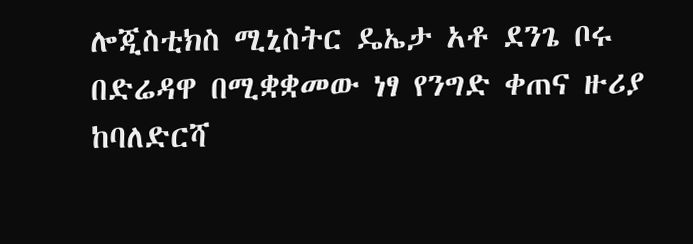ሎጂስቲክስ ሚኒስትር ዴኤታ አቶ ደንጌ ቦሩ በድሬዳዋ በሚቋቋመው ነፃ የንግድ ቀጠና ዙሪያ ከባለድርሻ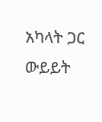አካላት ጋር ውይይት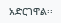አድርገዋል፡፡